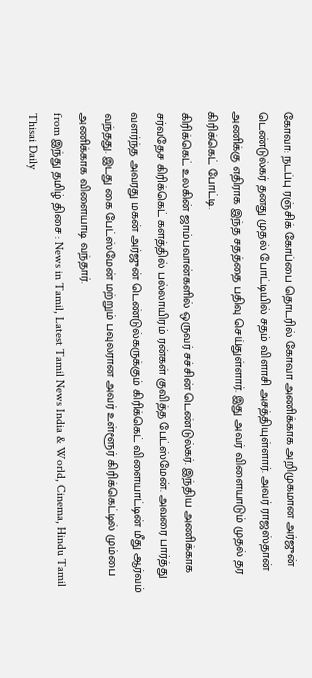கோவா: நடப்பு ரஞ்சிக் கோப்பை தொடரில் கோவா அணிக்காக அறிமுகமான அர்ஜுன் டெண்டுல்கர் தனது முதல் போட்டியில் சதம் விளாசி அசத்தியுள்ளார். அவர் ராஜஸ்தான் அணிக்கு எதிராக இந்த சதத்தை பதிவு செய்துள்ளார். இது அவர் விளையாடும் முதல் தர கிரிக்கெட் போட்டி.
கிரிக்கெட் உலகின் ஜாம்பவான்களில் ஒருவர் சச்சின் டெண்டுல்கர். இந்திய அணிக்காக சர்வதேச கிரிக்கெட் களத்தில் பல்லாயிரம் ரன்கள் குவித்த பேட்ஸ்மேன். அவரை பார்த்து வளர்ந்த அவரது மகன் அர்ஜுன் டெண்டுல்கருக்கும் கிரிக்கெட் விளையாட்டின் மீது ஆர்வம் வந்தது. இடது கை பேட்ஸ்மேன் மற்றும் பவுலரான அவர் உள்ளூர் கிரிக்கெட்டில் மும்பை அணிக்காக விளையாடி வந்தார்.
from இந்து தமிழ் திசை : News in Tamil, Latest Tamil News India & World, Cinema, Hindu Tamil Thisai Daily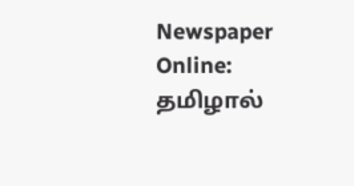Newspaper Online: தமிழால்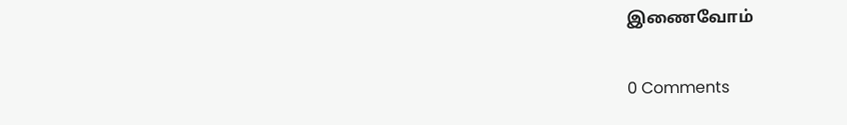இணைவோம்

0 Comments